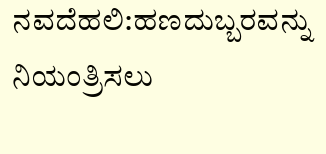ನವದೆಹಲಿ:ಹಣದುಬ್ಬರವನ್ನು ನಿಯಂತ್ರಿಸಲು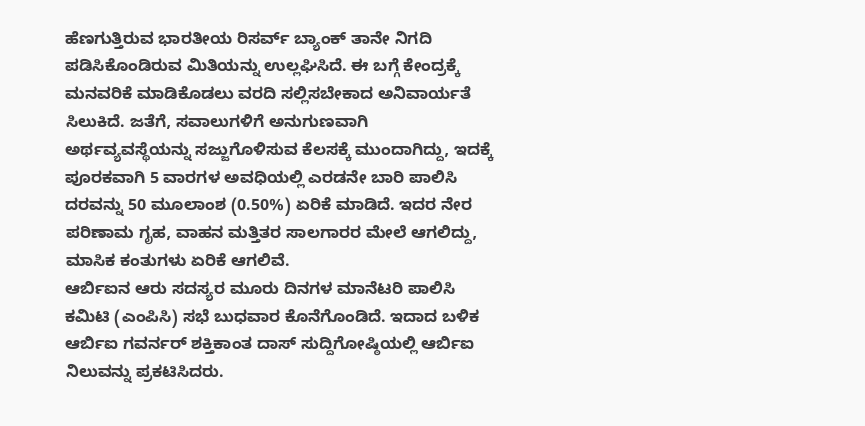ಹೆಣಗುತ್ತಿರುವ ಭಾರತೀಯ ರಿಸರ್ವ್ ಬ್ಯಾಂಕ್ ತಾನೇ ನಿಗದಿ ಪಡಿಸಿಕೊಂಡಿರುವ ಮಿತಿಯನ್ನು ಉಲ್ಲಘಿಸಿದೆ. ಈ ಬಗ್ಗೆ ಕೇಂದ್ರಕ್ಕೆ ಮನವರಿಕೆ ಮಾಡಿಕೊಡಲು ವರದಿ ಸಲ್ಲಿಸಬೇಕಾದ ಅನಿವಾರ್ಯತೆ ಸಿಲುಕಿದೆ. ಜತೆಗೆ, ಸವಾಲುಗಳಿಗೆ ಅನುಗುಣವಾಗಿ ಅರ್ಥವ್ಯವಸ್ಥೆಯನ್ನು ಸಜ್ಜುಗೊಳಿಸುವ ಕೆಲಸಕ್ಕೆ ಮುಂದಾಗಿದ್ದು, ಇದಕ್ಕೆ ಪೂರಕವಾಗಿ 5 ವಾರಗಳ ಅವಧಿಯಲ್ಲಿ ಎರಡನೇ ಬಾರಿ ಪಾಲಿಸಿ ದರವನ್ನು 50 ಮೂಲಾಂಶ (0.50%) ಏರಿಕೆ ಮಾಡಿದೆ. ಇದರ ನೇರ ಪರಿಣಾಮ ಗೃಹ, ವಾಹನ ಮತ್ತಿತರ ಸಾಲಗಾರರ ಮೇಲೆ ಆಗಲಿದ್ದು, ಮಾಸಿಕ ಕಂತುಗಳು ಏರಿಕೆ ಆಗಲಿವೆ.
ಆರ್ಬಿಐನ ಆರು ಸದಸ್ಯರ ಮೂರು ದಿನಗಳ ಮಾನೆಟರಿ ಪಾಲಿಸಿ ಕಮಿಟಿ (ಎಂಪಿಸಿ) ಸಭೆ ಬುಧವಾರ ಕೊನೆಗೊಂಡಿದೆ. ಇದಾದ ಬಳಿಕ ಆರ್ಬಿಐ ಗವರ್ನರ್ ಶಕ್ತಿಕಾಂತ ದಾಸ್ ಸುದ್ದಿಗೋಷ್ಠಿಯಲ್ಲಿ ಆರ್ಬಿಐ ನಿಲುವನ್ನು ಪ್ರಕಟಿಸಿದರು.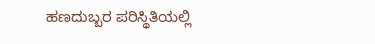ಹಣದುಬ್ಬರ ಪರಿಸ್ಥಿತಿಯಲ್ಲಿ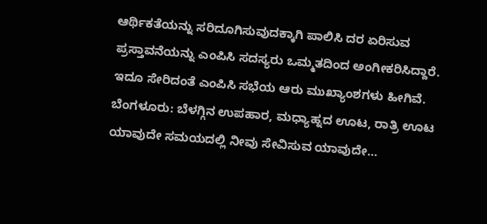ಆರ್ಥಿಕತೆಯನ್ನು ಸರಿದೂಗಿಸುವುದಕ್ಕಾಗಿ ಪಾಲಿಸಿ ದರ ಏರಿಸುವ ಪ್ರಸ್ತಾವನೆಯನ್ನು ಎಂಪಿಸಿ ಸದಸ್ಯರು ಒಮ್ಮತದಿಂದ ಅಂಗೀಕರಿಸಿದ್ದಾರೆ. ಇದೂ ಸೇರಿದಂತೆ ಎಂಪಿಸಿ ಸಭೆಯ ಆರು ಮುಖ್ಯಾಂಶಗಳು ಹೀಗಿವೆ.
ಬೆಂಗಳೂರು: ಬೆಳಗ್ಗಿನ ಉಪಹಾರ, ಮಧ್ಯಾಹ್ನದ ಊಟ, ರಾತ್ರಿ ಊಟ ಯಾವುದೇ ಸಮಯದಲ್ಲಿ ನೀವು ಸೇವಿಸುವ ಯಾವುದೇ…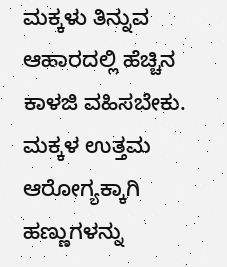ಮಕ್ಕಳು ತಿನ್ನುವ ಆಹಾರದಲ್ಲಿ ಹೆಚ್ಚಿನ ಕಾಳಜಿ ವಹಿಸಬೇಕು. ಮಕ್ಕಳ ಉತ್ತಮ ಆರೋಗ್ಯಕ್ಕಾಗಿ ಹಣ್ಣುಗಳನ್ನು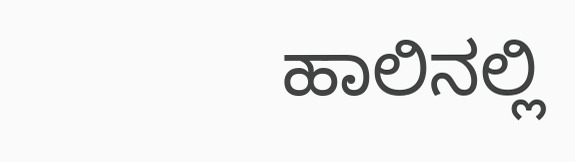ಹಾಲಿನಲ್ಲಿ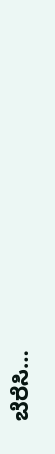ಬೆರೆಸಿ…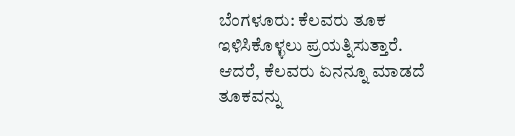ಬೆಂಗಳೂರು: ಕೆಲವರು ತೂಕ ಇಳಿಸಿಕೊಳ್ಳಲು ಪ್ರಯತ್ನಿಸುತ್ತಾರೆ. ಆದರೆ, ಕೆಲವರು ಏನನ್ನೂ ಮಾಡದೆ ತೂಕವನ್ನು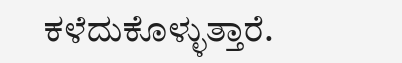ಕಳೆದುಕೊಳ್ಳುತ್ತಾರೆ.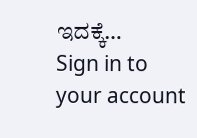ಇದಕ್ಕೆ…
Sign in to your account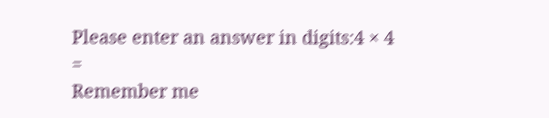Please enter an answer in digits:4 × 4 =
Remember me